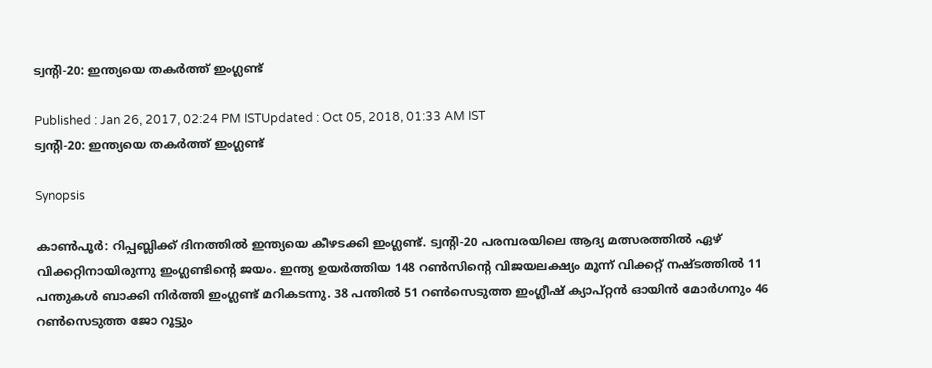ട്വന്റി-20: ഇന്ത്യയെ തകര്‍ത്ത് ഇംഗ്ലണ്ട്

Published : Jan 26, 2017, 02:24 PM ISTUpdated : Oct 05, 2018, 01:33 AM IST
ട്വന്റി-20: ഇന്ത്യയെ തകര്‍ത്ത് ഇംഗ്ലണ്ട്

Synopsis

കാണ്‍പൂര്‍: റിപ്പബ്ലിക്ക് ദിനത്തില്‍ ഇന്ത്യയെ കീഴടക്കി ഇംഗ്ലണ്ട്. ട്വന്റി-20 പരമ്പരയിലെ ആദ്യ മത്സരത്തില്‍ ഏഴ് വിക്കറ്റിനായിരുന്നു ഇംഗ്ലണ്ടിന്റെ ജയം. ഇന്ത്യ ഉയര്‍ത്തിയ 148 റണ്‍സിന്റെ വിജയലക്ഷ്യം മൂന്ന് വിക്കറ്റ് നഷ്ടത്തില്‍ 11 പന്തുകള്‍ ബാക്കി നിര്‍ത്തി ഇംഗ്ലണ്ട് മറികടന്നു. 38 പന്തില്‍ 51 റണ്‍സെടുത്ത ഇംഗ്ലീഷ് ക്യാപ്റ്റന്‍ ഓയിന്‍ മോര്‍ഗനും 46 റണ്‍സെടുത്ത ജോ റൂട്ടും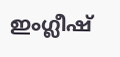ഇംഗ്ലീഷ്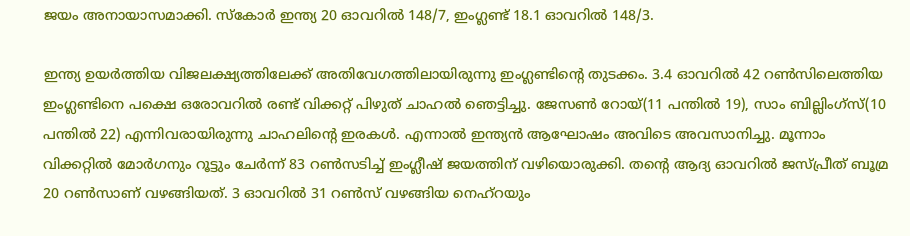ജയം അനായാസമാക്കി. സ്കോര്‍ ഇന്ത്യ 20 ഓവറില്‍ 148/7, ഇംഗ്ലണ്ട് 18.1 ഓവറില്‍ 148/3.

ഇന്ത്യ ഉയര്‍ത്തിയ വിജലക്ഷ്യത്തിലേക്ക് അതിവേഗത്തിലായിരുന്നു ഇംഗ്ലണ്ടിന്റെ തുടക്കം. 3.4 ഓവറില്‍ 42 റണ്‍സിലെത്തിയ ഇംഗ്ലണ്ടിനെ പക്ഷെ ഒരോവറില്‍ രണ്ട് വിക്കറ്റ് പിഴുത് ചാഹല്‍ ഞെട്ടിച്ചു. ജേസണ്‍ റോയ്(11 പന്തില്‍ 19), സാം ബില്ലിംഗ്സ്(10 പന്തില്‍ 22) എന്നിവരായിരുന്നു ചാഹലിന്റെ ഇരകള്‍. എന്നാല്‍ ഇന്ത്യന്‍ ആഘോഷം അവിടെ അവസാനിച്ചു. മൂന്നാം വിക്കറ്റില്‍ മോര്‍ഗനും റൂട്ടും ചേര്‍ന്ന് 83 റണ്‍സടിച്ച് ഇംഗ്ലീഷ് ജയത്തിന് വഴിയൊരുക്കി. തന്റെ ആദ്യ ഓവറില്‍ ജസ്പ്രീത് ബൂമ്ര  20 റണ്‍സാണ് വഴങ്ങിയത്. 3 ഓവറില്‍ 31 റണ്‍സ് വഴങ്ങിയ നെഹ്റയും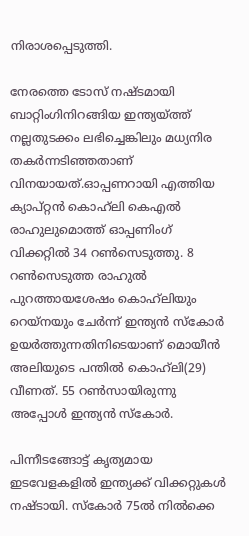നിരാശപ്പെടുത്തി.

നേരത്തെ ടോസ് നഷ്ടമായി ബാറ്റിംഗിനിറങ്ങിയ ഇന്ത്യയ്ത്ത് നല്ലതുടക്കം ലഭിച്ചെങ്കിലും മധ്യനിര തകര്‍ന്നടിഞ്ഞതാണ് വിനയായത്.ഓപ്പണറായി എത്തിയ ക്യാപ്റ്റന്‍ കൊഹ്‌ലി കെഎല്‍ രാഹുലുമൊത്ത് ഓപ്പണിംഗ് വിക്കറ്റില്‍ 34 റണ്‍സെടുത്തു. 8 റണ്‍സെടുത്ത രാഹുല്‍ പുറത്തായശേഷം കൊഹ്‌ലിയും റെയ്നയും ചേര്‍ന്ന് ഇന്ത്യന്‍ സ്കോര്‍ ഉയര്‍ത്തുന്നതിനിടെയാണ് മൊയീന്‍ അലിയുടെ പന്തില്‍ കൊഹ്‌ലി(29) വീണത്. 55 റണ്‍സായിരുന്നു അപ്പോള്‍ ഇന്ത്യന്‍ സ്കോര്‍.

പിന്നീടങ്ങോട്ട് കൃത്യമായ ഇടവേളകളില്‍ ഇന്ത്യക്ക് വിക്കറ്റുകള്‍ നഷ്ടായി. സ്കോര്‍ 75ല്‍ നില്‍ക്കെ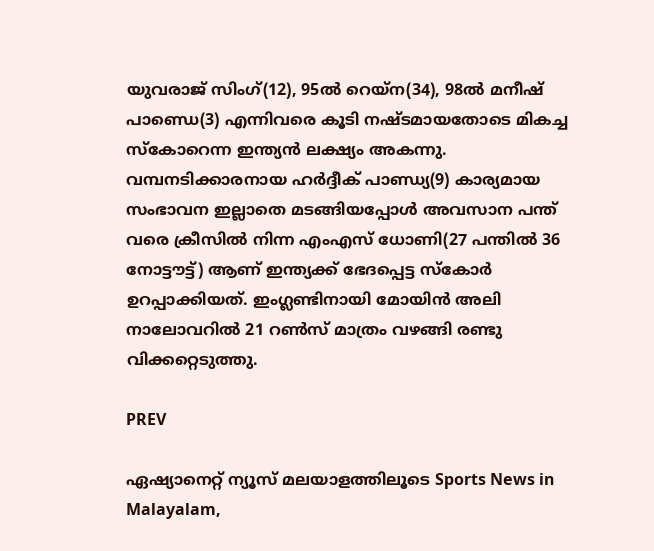യുവരാജ് സിംഗ്(12), 95ല്‍ റെയ്ന(34), 98ല്‍ മനീഷ് പാണ്ഡെ(3) എന്നിവരെ കൂടി നഷ്ടമായതോടെ മികച്ച സ്കോറെന്ന ഇന്ത്യന്‍ ലക്ഷ്യം അകന്നു. വമ്പനടിക്കാരനായ ഹര്‍ദ്ദീക് പാണ്ഡ്യ(9) കാര്യമായ സംഭാവന ഇല്ലാതെ മടങ്ങിയപ്പോള്‍ അവസാന പന്ത് വരെ ക്രീസില്‍ നിന്ന എംഎസ് ധോണി(27 പന്തില്‍ 36 നോട്ടൗട്ട്) ആണ് ഇന്ത്യക്ക് ഭേദപ്പെട്ട സ്കോര്‍ ഉറപ്പാക്കിയത്. ഇംഗ്ലണ്ടിനായി മോയിന്‍ അലി നാലോവറില്‍ 21 റണ്‍സ് മാത്രം വഴങ്ങി രണ്ടു വിക്കറ്റെടുത്തു.

PREV

ഏഷ്യാനെറ്റ് ന്യൂസ് മലയാളത്തിലൂടെ Sports News in Malayalam,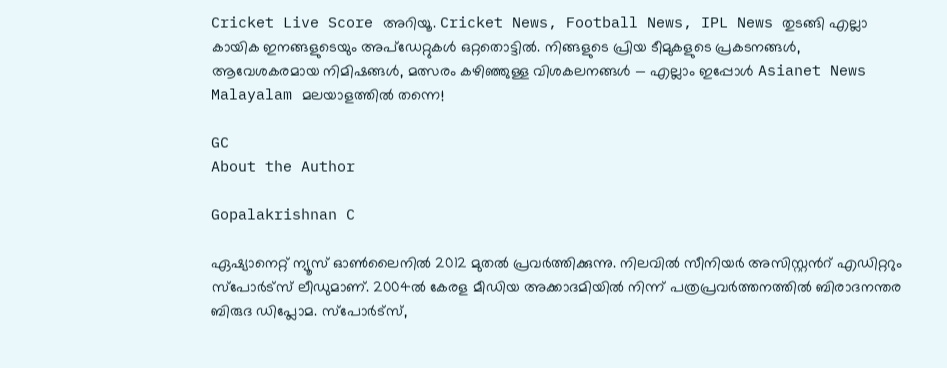Cricket Live Score അറിയൂ. Cricket News, Football News, IPL News തുടങ്ങി എല്ലാ കായിക ഇനങ്ങളുടെയും അപ്‌ഡേറ്റുകൾ ഒറ്റതൊട്ടിൽ. നിങ്ങളുടെ പ്രിയ ടീമുകളുടെ പ്രകടനങ്ങൾ, ആവേശകരമായ നിമിഷങ്ങൾ, മത്സരം കഴിഞ്ഞുള്ള വിശകലനങ്ങൾ — എല്ലാം ഇപ്പോൾ Asianet News Malayalam മലയാളത്തിൽ തന്നെ!

GC
About the Author

Gopalakrishnan C

ഏഷ്യാനെറ്റ് ന്യൂസ് ഓണ്‍ലൈനില്‍ 2012 മുതല്‍ പ്രവര്‍ത്തിക്കുന്നു. നിലവില്‍ സീനിയര്‍ അസിസ്റ്റന്‍റ് എഡിറ്ററും സ്പോർട്സ് ലീഡുമാണ്. 2004ൽ കേരള മീഡിയ അക്കാദമിയില്‍ നിന്ന് പത്രപ്രവര്‍ത്തനത്തില്‍ ബിരാദനന്തര ബിരുദ ഡിപ്ലോമ. സ്പോര്‍ട്സ്,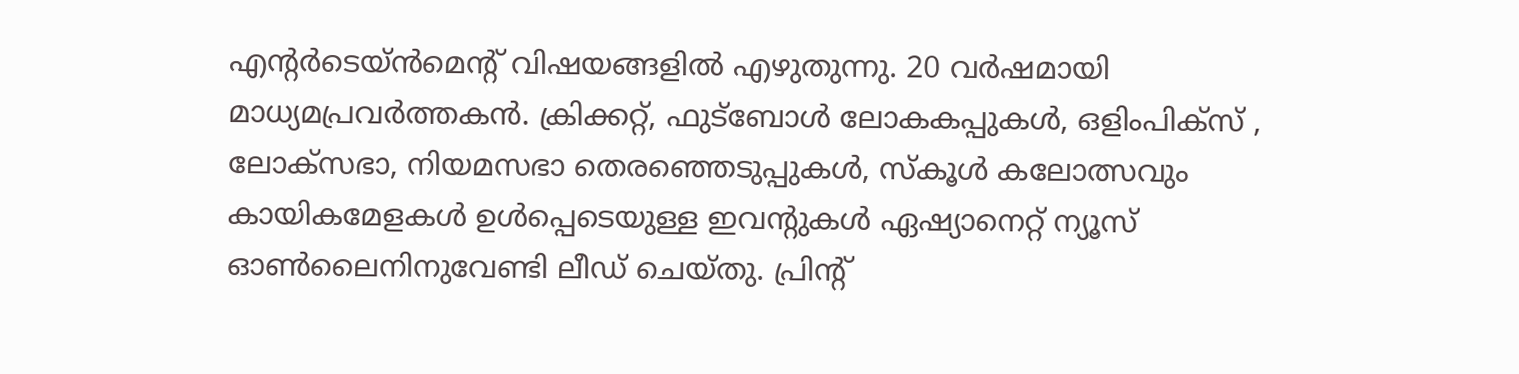എന്‍റര്‍ടെയ്ൻമെന്‍റ് വിഷയങ്ങളില്‍ എഴുതുന്നു. 20 വര്‍ഷമായി മാധ്യമപ്രവര്‍ത്തകൻ. ക്രിക്കറ്റ്, ഫുട്ബോള്‍ ലോകകപ്പുകൾ, ഒളിംപിക്സ് , ലോക്സഭാ, നിയമസഭാ തെരഞ്ഞെടുപ്പുകള്‍, സ്കൂള്‍ കലോത്സവും കായികമേളകള്‍ ഉള്‍പ്പെടെയുള്ള ഇവന്‍റുകള്‍ ഏഷ്യാനെറ്റ് ന്യൂസ് ഓണ്‍ലൈനിനുവേണ്ടി ലീഡ് ചെയ്തു. പ്രിന്‍റ്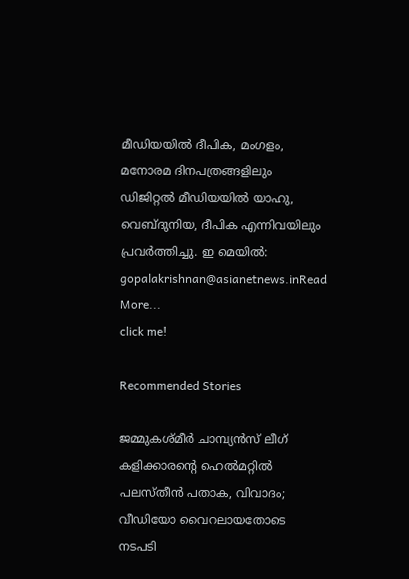മീഡിയയില്‍ ദീപിക, മംഗളം, മനോരമ ദിനപത്രങ്ങളിലും ഡിജിറ്റൽ മീഡിയയില്‍ യാഹു, വെബ്ദുനിയ, ദീപിക എന്നിവയിലും പ്രവര്‍ത്തിച്ചു. ഇ മെയില്‍: gopalakrishnan@asianetnews.inRead More...
click me!

Recommended Stories

ജമ്മുകശ്മീർ ചാമ്പ്യൻസ് ലീഗ് കളിക്കാരന്റെ ഹെൽമറ്റിൽ പലസ്തീൻ പതാക, വിവാദം; വീഡിയോ വൈറലായതോടെ നടപടി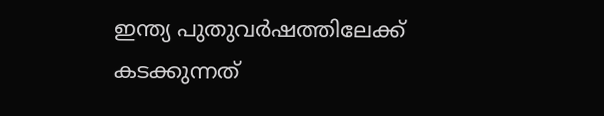ഇന്ത്യ പുതുവര്‍ഷത്തിലേക്ക് കടക്കുന്നത്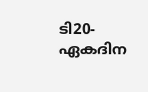ടി20-ഏകദിന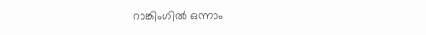റാങ്കിംഗില്‍ ഒന്നാം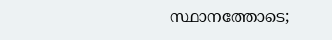സ്ഥാനത്തോടെ;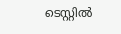ടെസ്റ്റില്‍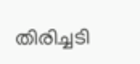തിരിച്ചടി